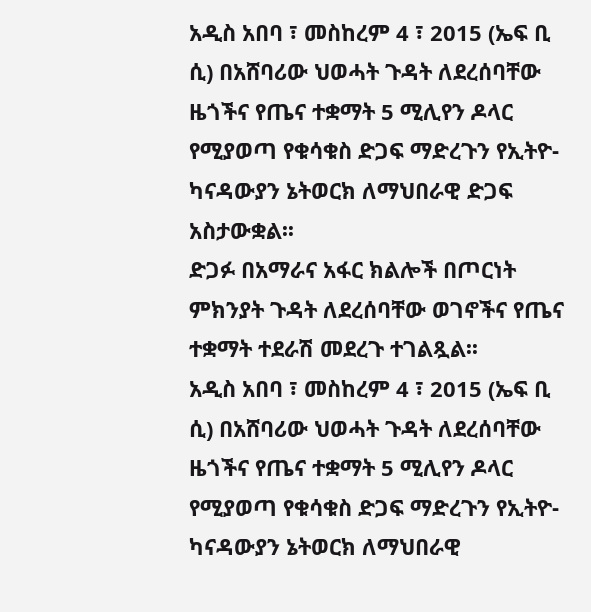አዲስ አበባ ፣ መስከረም 4 ፣ 2015 (ኤፍ ቢ ሲ) በአሸባሪው ህወሓት ጉዳት ለደረሰባቸው ዜጎችና የጤና ተቋማት 5 ሚሊየን ዶላር የሚያወጣ የቁሳቁስ ድጋፍ ማድረጉን የኢትዮ-ካናዳውያን ኔትወርክ ለማህበራዊ ድጋፍ አስታውቋል፡፡
ድጋፉ በአማራና አፋር ክልሎች በጦርነት ምክንያት ጉዳት ለደረሰባቸው ወገኖችና የጤና ተቋማት ተደራሽ መደረጉ ተገልጿል፡፡
አዲስ አበባ ፣ መስከረም 4 ፣ 2015 (ኤፍ ቢ ሲ) በአሸባሪው ህወሓት ጉዳት ለደረሰባቸው ዜጎችና የጤና ተቋማት 5 ሚሊየን ዶላር የሚያወጣ የቁሳቁስ ድጋፍ ማድረጉን የኢትዮ-ካናዳውያን ኔትወርክ ለማህበራዊ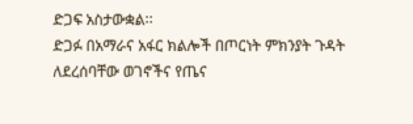ድጋፍ አስታውቋል፡፡
ድጋፉ በአማራና አፋር ክልሎች በጦርነት ምክንያት ጉዳት ለደረሰባቸው ወገኖችና የጤና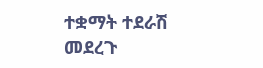ተቋማት ተደራሽ መደረጉ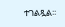ተገልጿል፡፡